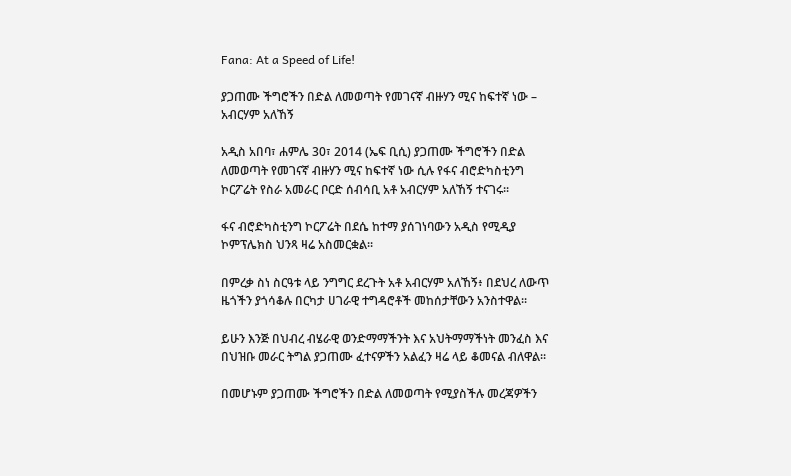Fana: At a Speed of Life!

ያጋጠሙ ችግሮችን በድል ለመወጣት የመገናኛ ብዙሃን ሚና ከፍተኛ ነው – አብርሃም አለኸኝ

አዲስ አበባ፣ ሐምሌ 30፣ 2014 (ኤፍ ቢሲ) ያጋጠሙ ችግሮችን በድል ለመወጣት የመገናኛ ብዙሃን ሚና ከፍተኛ ነው ሲሉ የፋና ብሮድካስቲንግ ኮርፖሬት የስራ አመራር ቦርድ ሰብሳቢ አቶ አብርሃም አለኸኝ ተናገሩ፡፡

ፋና ብሮድካስቲንግ ኮርፖሬት በደሴ ከተማ ያሰገነባውን አዲስ የሚዲያ ኮምፕሌክስ ህንጻ ዛሬ አስመርቋል፡፡

በምረቃ ስነ ስርዓቱ ላይ ንግግር ደረጉት አቶ አብርሃም አለኸኝ፥ በደህረ ለውጥ ዜጎችን ያጎሳቆሉ በርካታ ሀገራዊ ተግዳሮቶች መከሰታቸውን አንስተዋል፡፡

ይሁን እንጅ በህብረ ብሄራዊ ወንድማማችንት እና አህትማማችነት መንፈስ እና በህዝቡ መራር ትግል ያጋጠሙ ፈተናዎችን አልፈን ዛሬ ላይ ቆመናል ብለዋል፡፡

በመሆኑም ያጋጠሙ ችግሮችን በድል ለመወጣት የሚያስችሉ መረጃዎችን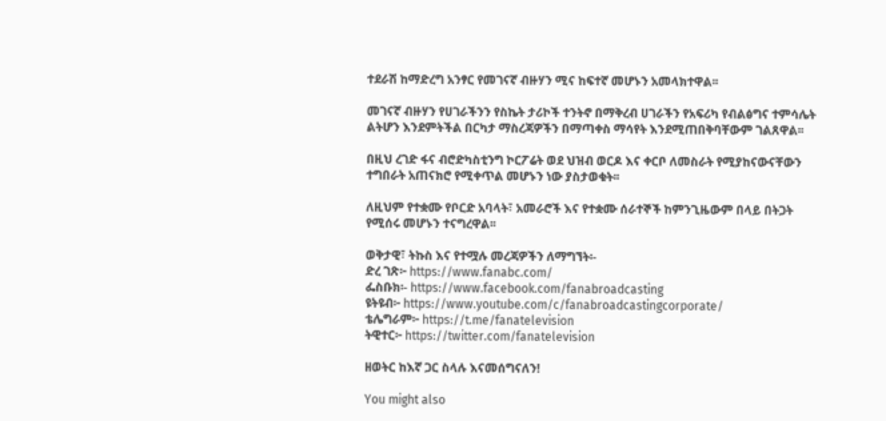ተደራሽ ከማድረግ አንፃር የመገናኛ ብዙሃን ሚና ከፍተኛ መሆኑን አመላክተዋል፡፡

መገናኛ ብዙሃን የሀገራችንን የስኬት ታሪኮች ተንትኖ በማቅረብ ሀገራችን የአፍሪካ የብልፅግና ተምሳሌት ልትሆን እንደምትችል በርካታ ማስረጃዎችን በማጣቀስ ማሳየት እንደሚጠበቅባቸውም ገልጸዋል፡፡

በዚህ ረገድ ፋና ብሮድካስቲንግ ኮርፖሬት ወደ ህዝብ ወርዶ እና ቀርቦ ለመስራት የሚያከናውናቸውን ተግበራት አጠናክሮ የሚቀጥል መሆኑን ነው ያስታወቁት፡፡

ለዚህም የተቋሙ የቦርድ አባላት፣ አመራሮች እና የተቋሙ ሰራተኞች ከምንጊዜውም በላይ በትጋት የሚሰሩ መሆኑን ተናግረዋል፡፡

ወቅታዊ፣ ትኩስ እና የተሟሉ መረጃዎችን ለማግኘት፡-
ድረ ገጽ፦ https://www.fanabc.com/
ፌስቡክ፡- https://www.facebook.com/fanabroadcasting
ዩትዩብ፦ https://www.youtube.com/c/fanabroadcastingcorporate/
ቴሌግራም፦ https://t.me/fanatelevision
ትዊተር፦ https://twitter.com/fanatelevision

ዘወትር ከእኛ ጋር ስላሉ እናመሰግናለን!

You might also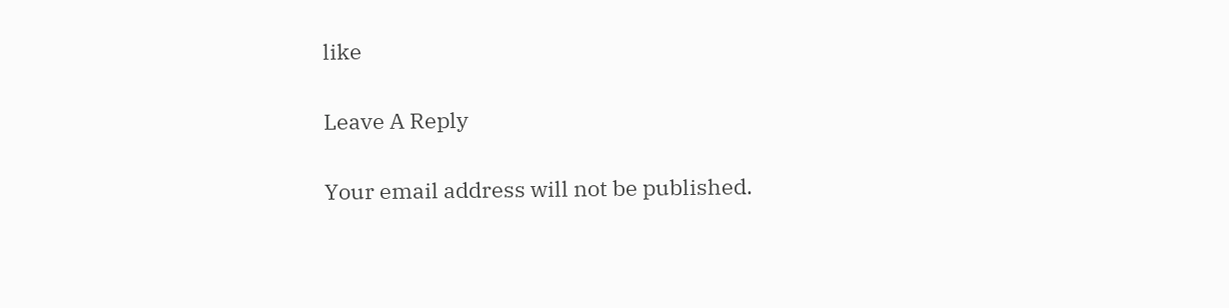like

Leave A Reply

Your email address will not be published.